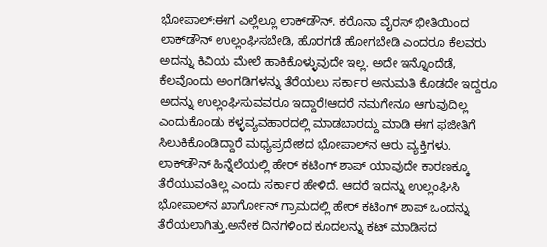ಭೋಪಾಲ್:ಈಗ ಎಲ್ಲೆಲ್ಲೂ ಲಾಕ್‌ಡೌನ್‌. ಕರೊನಾ ವೈರಸ್‌ ಭೀತಿಯಿಂದ ಲಾಕ್‌ಡೌನ್‌ ಉಲ್ಲಂಘಿಸಬೇಡಿ, ಹೊರಗಡೆ ಹೋಗಬೇಡಿ ಎಂದರೂ ಕೆಲವರು ಅದನ್ನು ಕಿವಿಯ ಮೇಲೆ ಹಾಕಿಕೊಳ್ಳುವುದೇ ಇಲ್ಲ. ಅದೇ ಇನ್ನೊಂದೆಡೆ, ಕೆಲವೊಂದು ಅಂಗಡಿಗಳನ್ನು ತೆರೆಯಲು ಸರ್ಕಾರ ಅನುಮತಿ ಕೊಡದೇ ಇದ್ದರೂ ಅದನ್ನು ಉಲ್ಲಂಘಿಸುವವರೂ ಇದ್ದಾರೆ!ಆದರೆ ನಮಗೇನೂ ಆಗುವುದಿಲ್ಲ ಎಂದುಕೊಂಡು ಕಳ್ಳವ್ಯವಹಾರದಲ್ಲಿ ಮಾಡಬಾರದ್ದು ಮಾಡಿ ಈಗ ಫಜೀತಿಗೆ ಸಿಲುಕಿಕೊಂಡಿದ್ದಾರೆ ಮಧ್ಯಪ್ರದೇಶದ ಭೋಪಾಲ್‌ನ ಆರು ವ್ಯಕ್ತಿಗಳು. ಲಾಕ್‌ಡೌನ್‌ ಹಿನ್ನೆಲೆಯಲ್ಲಿ ಹೇರ್‌ ಕಟಿಂಗ್‌ ಶಾಪ್‌ ಯಾವುದೇ ಕಾರಣಕ್ಕೂ ತೆರೆಯುವಂತಿಲ್ಲ ಎಂದು ಸರ್ಕಾರ ಹೇಳಿದೆ. ಆದರೆ ಇದನ್ನು ಉಲ್ಲಂಘಿಸಿ ಭೋಪಾಲ್‌ನ ಖಾರ್ಗೋನ್‌ ಗ್ರಾಮದಲ್ಲಿ ಹೇರ್‌ ಕಟಿಂಗ್‌ ಶಾಪ್‌ ಒಂದನ್ನು ತೆರೆಯಲಾಗಿತ್ತು.ಅನೇಕ ದಿನಗಳಿಂದ ಕೂದಲನ್ನು ಕಟ್‌ ಮಾಡಿಸದ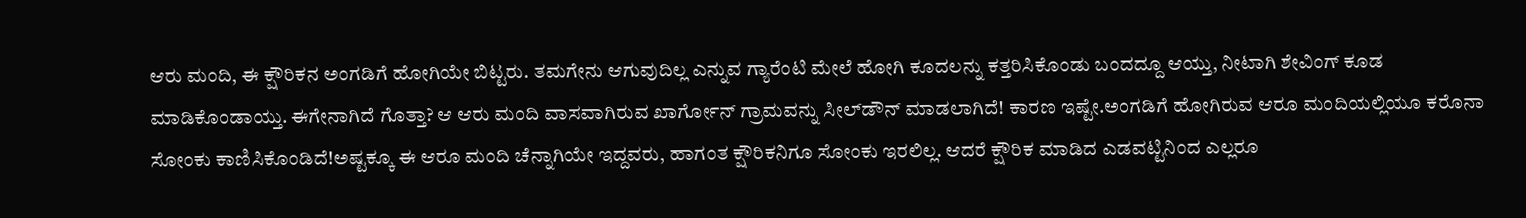ಆರು ಮಂದಿ, ಈ ಕ್ಷೌರಿಕನ ಅಂಗಡಿಗೆ ಹೋಗಿಯೇ ಬಿಟ್ಟರು. ತಮಗೇನು ಆಗುವುದಿಲ್ಲ ಎನ್ನುವ ಗ್ಯಾರೆಂಟಿ ಮೇಲೆ ಹೋಗಿ ಕೂದಲನ್ನು ಕತ್ತರಿಸಿಕೊಂಡು ಬಂದದ್ದೂ ಆಯ್ತು, ನೀಟಾಗಿ ಶೇವಿಂಗ್‌ ಕೂಡ ಮಾಡಿಕೊಂಡಾಯ್ತು. ಈಗೇನಾಗಿದೆ ಗೊತ್ತಾ? ಆ ಆರು ಮಂದಿ ವಾಸವಾಗಿರುವ ಖಾರ್ಗೋನ್‌ ಗ್ರಾಮವನ್ನು ಸೀಲ್‌ಡೌನ್‌ ಮಾಡಲಾಗಿದೆ! ಕಾರಣ ಇಷ್ಟೇ.ಅಂಗಡಿಗೆ ಹೋಗಿರುವ ಆರೂ ಮಂದಿಯಲ್ಲಿಯೂ ಕರೊನಾ ಸೋಂಕು ಕಾಣಿಸಿಕೊಂಡಿದೆ!ಅಷ್ಟಕ್ಕೂ ಈ ಆರೂ ಮಂದಿ ಚೆನ್ನಾಗಿಯೇ ಇದ್ದವರು, ಹಾಗಂತ ಕ್ಷೌರಿಕನಿಗೂ ಸೋಂಕು ಇರಲಿಲ್ಲ. ಆದರೆ ಕ್ಷೌರಿಕ ಮಾಡಿದ ಎಡವಟ್ಟಿನಿಂದ ಎಲ್ಲರೂ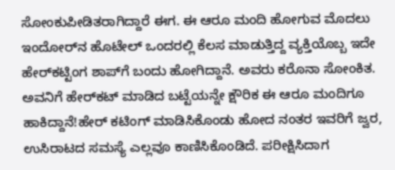ಸೋಂಕುಪೀಡಿತರಾಗಿದ್ದಾರೆ ಈಗ. ಈ ಆರೂ ಮಂದಿ ಹೋಗುವ ಮೊದಲು ಇಂದೋರ್‌ನ ಹೊಟೇಲ್ ಒಂದರಲ್ಲಿ ಕೆಲಸ ಮಾಡುತ್ತಿದ್ದ ವ್ಯಕ್ತಿಯೊಬ್ಬ ಇದೇ ಹೇರ್‌ಕಟ್ಟಿಂಗ‌ ಶಾಪ್‌ಗೆ ಬಂದು ಹೋಗಿದ್ದಾನೆ. ಅವರು ಕರೊನಾ ಸೋಂಕಿತ. ಅವನಿಗೆ ಹೇರ್‌ಕಟ್‌ ಮಾಡಿದ ಬಟ್ಟೆಯನ್ನೇ ಕ್ಷೌರಿಕ ಈ ಆರೂ ಮಂದಿಗೂ ಹಾಕಿದ್ದಾನೆ!ಹೇರ್‌ ಕಟಿಂಗ್‌ ಮಾಡಿಸಿಕೊಂಡು ಹೋದ ನಂತರ ಇವರಿಗೆ ಜ್ವರ, ಉಸಿರಾಟದ ಸಮಸ್ಯೆ ಎಲ್ಲವೂ ಕಾಣಿಸಿಕೊಂಡಿದೆ. ಪರೀಕ್ಷಿಸಿದಾಗ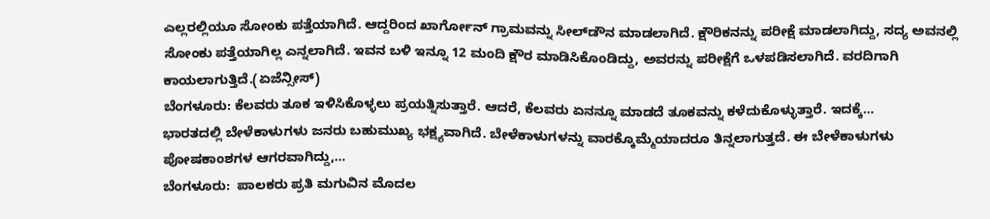ಎಲ್ಲರಲ್ಲಿಯೂ ಸೋಂಕು ಪತ್ತೆಯಾಗಿದೆ. ಆದ್ದರಿಂದ ಖಾರ್ಗೋನ್‌ ಗ್ರಾಮವನ್ನು ಸೀಲ್‌ಡೌನ‌ ಮಾಡಲಾಗಿದೆ. ಕ್ಷೌರಿಕನನ್ನು ಪರೀಕ್ಷೆ ಮಾಡಲಾಗಿದ್ದು, ಸದ್ಯ ಅವನಲ್ಲಿ ಸೋಂಕು ಪತ್ತೆಯಾಗಿಲ್ಲ ಎನ್ನಲಾಗಿದೆ. ಇವನ ಬಳಿ ಇನ್ನೂ 12 ಮಂದಿ ಕ್ಷೌರ ಮಾಡಿಸಿಕೊಂಡಿದ್ದು, ಅವರನ್ನು ಪರೀಕ್ಷೆಗೆ ಒಳಪಡಿಸಲಾಗಿದೆ. ವರದಿಗಾಗಿ ಕಾಯಲಾಗುತ್ತಿದೆ.(ಏಜೆನ್ಸೀಸ್‌)
ಬೆಂಗಳೂರು: ಕೆಲವರು ತೂಕ ಇಳಿಸಿಕೊಳ್ಳಲು ಪ್ರಯತ್ನಿಸುತ್ತಾರೆ. ಆದರೆ, ಕೆಲವರು ಏನನ್ನೂ ಮಾಡದೆ ತೂಕವನ್ನು ಕಳೆದುಕೊಳ್ಳುತ್ತಾರೆ. ಇದಕ್ಕೆ…
ಭಾರತದಲ್ಲಿ ಬೇಳೆಕಾಳುಗಳು ಜನರು ಬಹುಮುಖ್ಯ ಭಕ್ಷ್ಯವಾಗಿದೆ. ಬೇಳೆಕಾಳುಗಳನ್ನು ವಾರಕ್ಕೊಮ್ಮೆಯಾದರೂ ತಿನ್ನಲಾಗುತ್ತದೆ. ಈ ಬೇಳೆಕಾಳುಗಳು ಪೋಷಕಾಂಶಗಳ ಆಗರವಾಗಿದ್ದು,…
ಬೆಂಗಳೂರು:  ಪಾಲಕರು ಪ್ರತಿ ಮಗುವಿನ ಮೊದಲ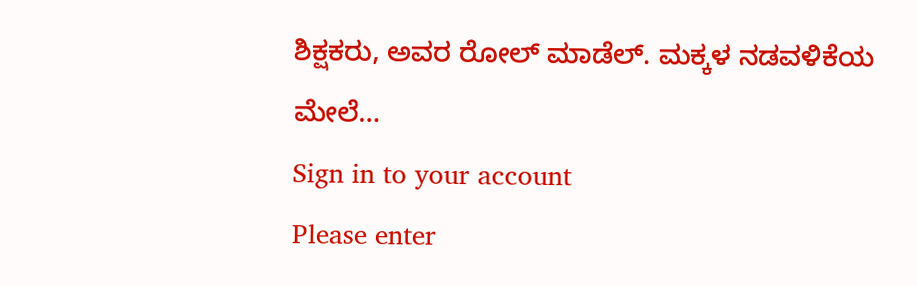ಶಿಕ್ಷಕರು, ಅವರ ರೋಲ್ ಮಾಡೆಲ್. ಮಕ್ಕಳ ನಡವಳಿಕೆಯ ಮೇಲೆ…
Sign in to your account
Please enter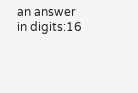an answer in digits:16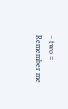− two =
Remember me